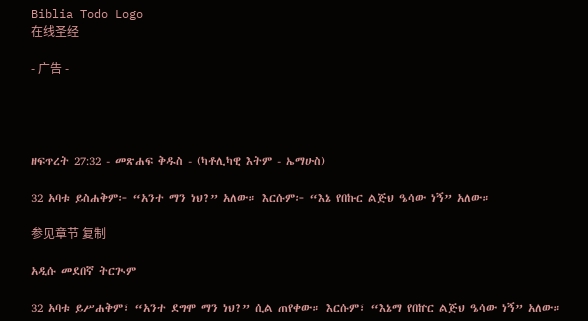Biblia Todo Logo
在线圣经

- 广告 -




ዘፍጥረት 27:32 - መጽሐፍ ቅዱስ - (ካቶሊካዊ እትም - ኤማሁስ)

32 አባቱ ይስሐቅም፦ “አንተ ማን ነህ?” አለው። እርሱም፦ “እኔ የበኩር ልጅህ ዔሳው ነኝ” አለው።

参见章节 复制

አዲሱ መደበኛ ትርጒም

32 አባቱ ይሥሐቅም፣ “አንተ ደግሞ ማን ነህ?” ሲል ጠየቀው። እርሱም፣ “እኔማ የበኵር ልጅህ ዔሳው ነኝ” አለው።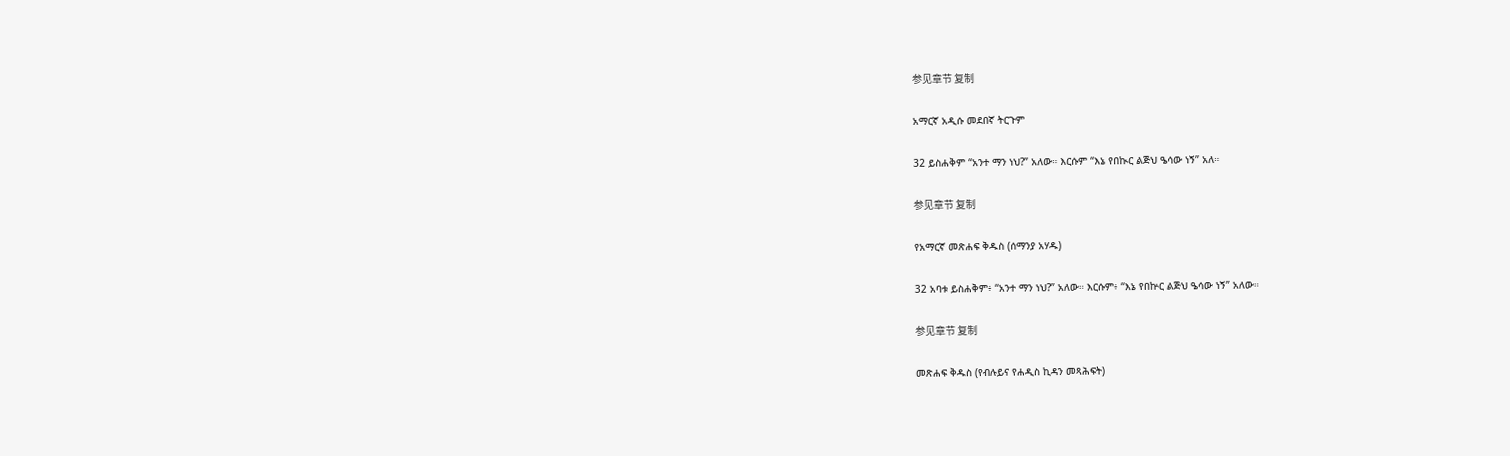参见章节 复制

አማርኛ አዲሱ መደበኛ ትርጉም

32 ይስሐቅም “አንተ ማን ነህ?” አለው። እርሱም “እኔ የበኲር ልጅህ ዔሳው ነኝ” አለ።

参见章节 复制

የአማርኛ መጽሐፍ ቅዱስ (ሰማንያ አሃዱ)

32 አባቱ ይስሐቅም፥ “አንተ ማን ነህ?” አለው። እርሱም፥ “እኔ የበኵር ልጅህ ዔሳው ነኝ” አለው።

参见章节 复制

መጽሐፍ ቅዱስ (የብሉይና የሐዲስ ኪዳን መጻሕፍት)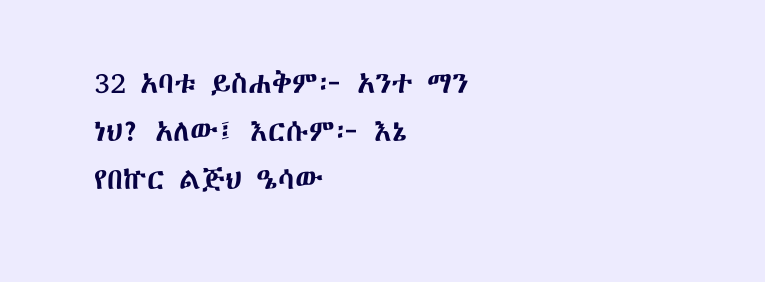32 አባቱ ይስሐቅም፦ አንተ ማን ነህ? አለው፤ እርሱም፦ እኔ የበኵር ልጅህ ዔሳው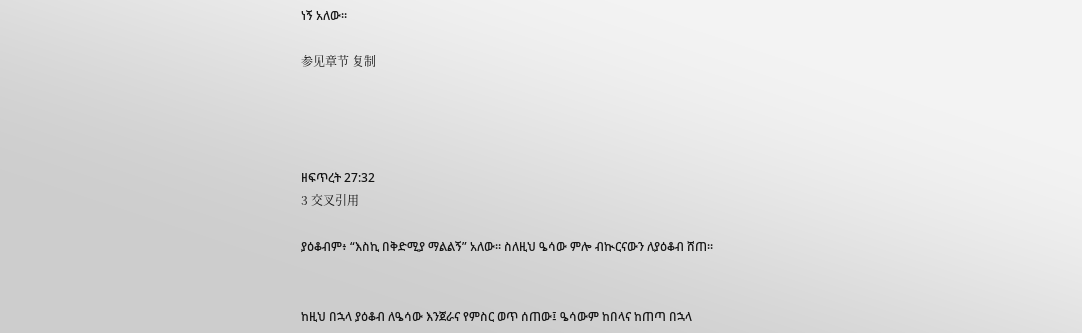ነኝ አለው።

参见章节 复制




ዘፍጥረት 27:32
3 交叉引用

ያዕቆብም፥ “እስኪ በቅድሚያ ማልልኝ” አለው። ስለዚህ ዔሳው ምሎ ብኲርናውን ለያዕቆብ ሸጠ።


ከዚህ በኋላ ያዕቆብ ለዔሳው እንጀራና የምስር ወጥ ሰጠው፤ ዔሳውም ከበላና ከጠጣ በኋላ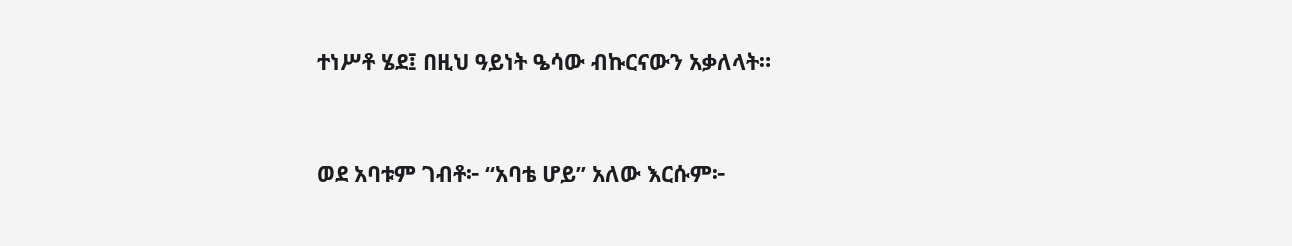ተነሥቶ ሄደ፤ በዚህ ዓይነት ዔሳው ብኩርናውን አቃለላት።


ወደ አባቱም ገብቶ፦ “አባቴ ሆይ” አለው እርሱም፦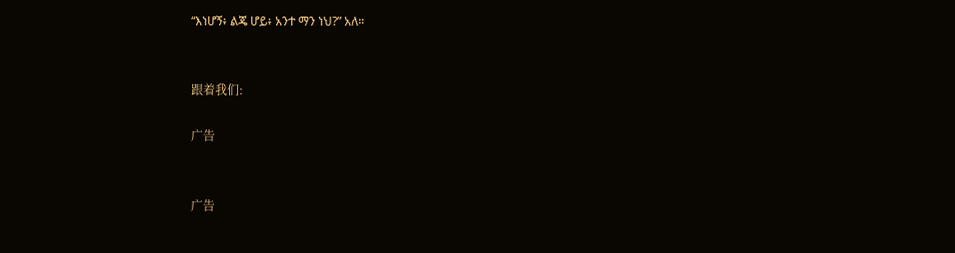“እነሆኝ፥ ልጄ ሆይ፥ አንተ ማን ነህ?” አለ።


跟着我们:

广告


广告